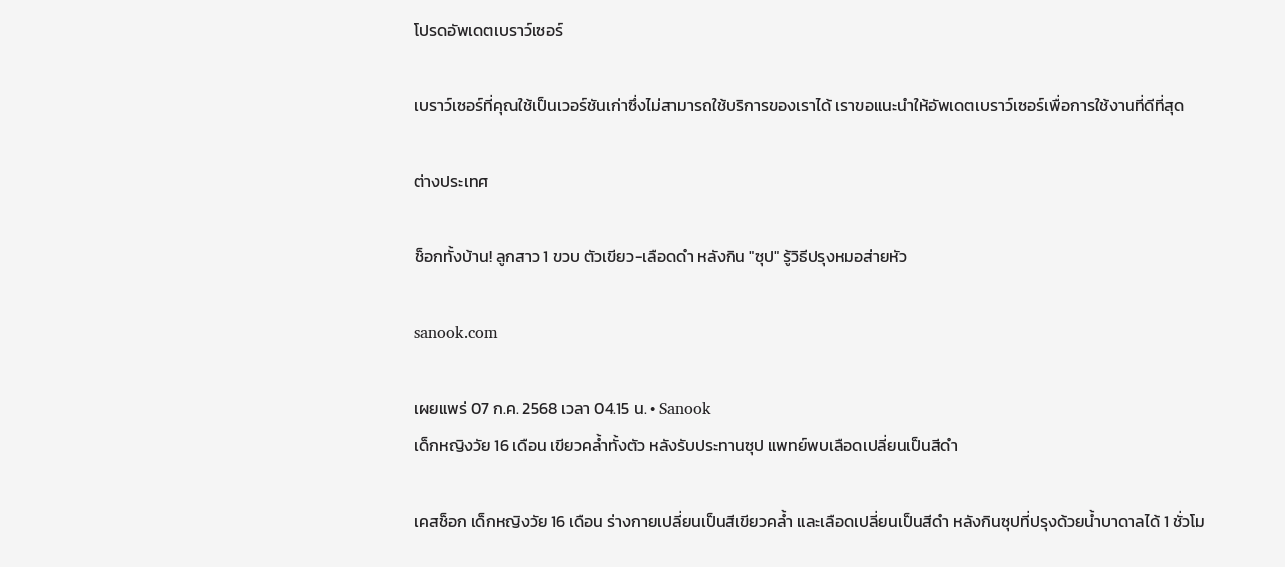โปรดอัพเดตเบราว์เซอร์

เบราว์เซอร์ที่คุณใช้เป็นเวอร์ชันเก่าซึ่งไม่สามารถใช้บริการของเราได้ เราขอแนะนำให้อัพเดตเบราว์เซอร์เพื่อการใช้งานที่ดีที่สุด

ต่างประเทศ

ช็อกทั้งบ้าน! ลูกสาว 1 ขวบ ตัวเขียว-เลือดดำ หลังกิน "ซุป" รู้วิธีปรุงหมอส่ายหัว

sanook.com

เผยแพร่ 07 ก.ค. 2568 เวลา 04.15 น. • Sanook
เด็กหญิงวัย 16 เดือน เขียวคล้ำทั้งตัว หลังรับประทานซุป แพทย์พบเลือดเปลี่ยนเป็นสีดำ

เคสช็อก เด็กหญิงวัย 16 เดือน ร่างกายเปลี่ยนเป็นสีเขียวคล้ำ และเลือดเปลี่ยนเป็นสีดำ หลังกินซุปที่ปรุงด้วยน้ำบาดาลได้ 1 ชั่วโม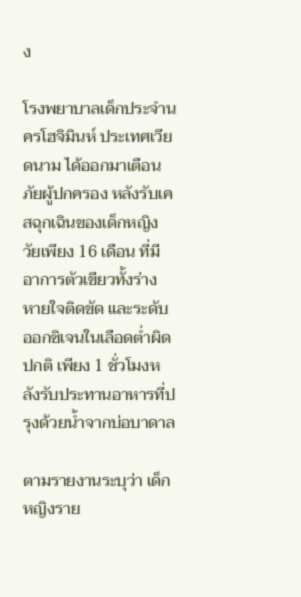ง

โรงพยาบาลเด็กประจำนครโฮจิมินห์ ประเทศเวียดนาม ได้ออกมาเตือนภัยผู้ปกครอง หลังรับเคสฉุกเฉินของเด็กหญิงวัยเพียง 16 เดือน ที่มีอาการตัวเขียวทั้งร่าง หายใจติดขัด และระดับออกซิเจนในเลือดต่ำผิดปกติ เพียง 1 ชั่วโมงหลังรับประทานอาหารที่ปรุงด้วยน้ำจากบ่อบาดาล

ตามรายงานระบุว่า เด็กหญิงราย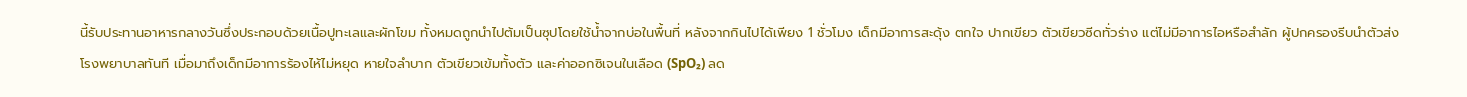นี้รับประทานอาหารกลางวันซึ่งประกอบด้วยเนื้อปูทะเลและผักโขม ทั้งหมดถูกนำไปต้มเป็นซุปโดยใช้น้ำจากบ่อในพื้นที่ หลังจากกินไปได้เพียง 1 ชั่วโมง เด็กมีอาการสะดุ้ง ตกใจ ปากเขียว ตัวเขียวซีดทั่วร่าง แต่ไม่มีอาการไอหรือสำลัก ผู้ปกครองรีบนำตัวส่งโรงพยาบาลทันที เมื่อมาถึงเด็กมีอาการร้องไห้ไม่หยุด หายใจลำบาก ตัวเขียวเข้มทั้งตัว และค่าออกซิเจนในเลือด (SpO₂) ลด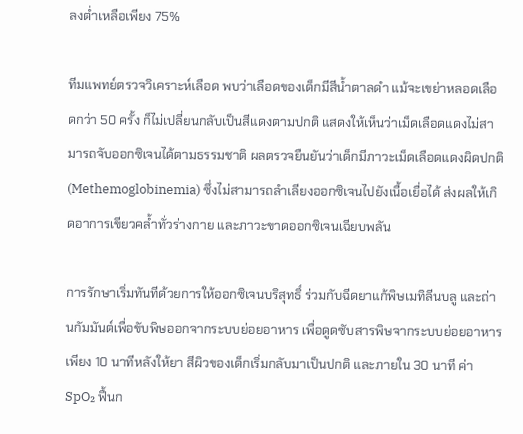ลงต่ำเหลือเพียง 75%

ทีมแพทย์ตรวจวิเคราะห์เลือด พบว่าเลือดของเด็กมีสีน้ำตาลดำ แม้จะเขย่าหลอดเลือดกว่า 50 ครั้ง ก็ไม่เปลี่ยนกลับเป็นสีแดงตามปกติ แสดงให้เห็นว่าเม็ดเลือดแดงไม่สามารถจับออกซิเจนได้ตามธรรมชาติ ผลตรวจยืนยันว่าเด็กมีภาวะเม็ดเลือดแดงผิดปกติ (Methemoglobinemia) ซึ่งไม่สามารถลำเลียงออกซิเจนไปยังเนื้อเยื่อได้ ส่งผลให้เกิดอาการเขียวคล้ำทั่วร่างกาย และภาวะขาดออกซิเจนเฉียบพลัน

การรักษาเริ่มทันทีด้วยการให้ออกซิเจนบริสุทธิ์ ร่วมกับฉีดยาแก้พิษเมทิลีนบลู และถ่านกัมมันต์เพื่อขับพิษออกจากระบบย่อยอาหาร เพื่อดูดซับสารพิษจากระบบย่อยอาหาร เพียง 10 นาทีหลังให้ยา สีผิวของเด็กเริ่มกลับมาเป็นปกติ และภายใน 30 นาที ค่า SpO₂ ฟื้นก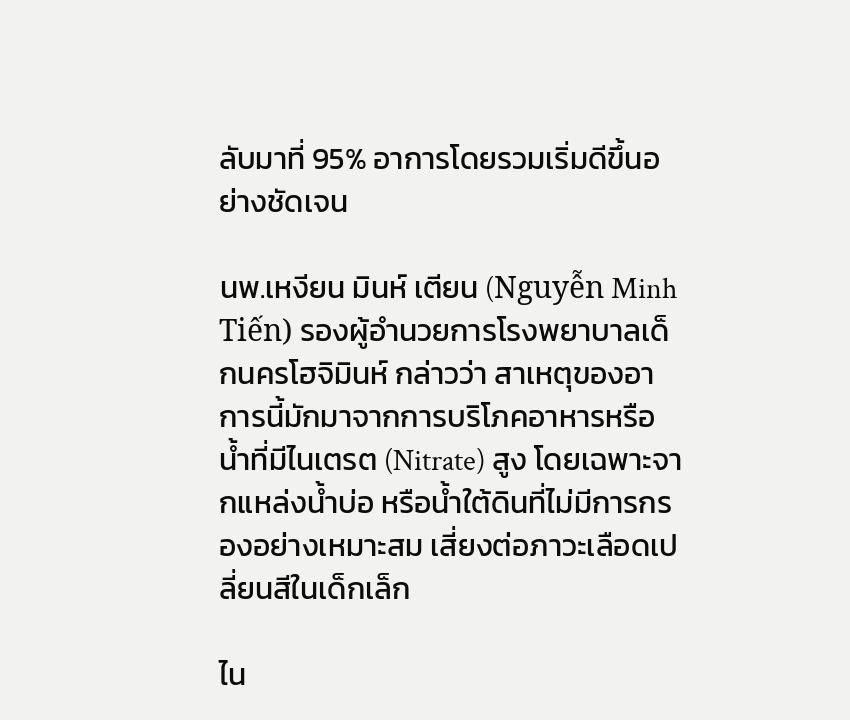ลับมาที่ 95% อาการโดยรวมเริ่มดีขึ้นอย่างชัดเจน

นพ.เหงียน มินห์ เตียน (Nguyễn Minh Tiến) รองผู้อำนวยการโรงพยาบาลเด็กนครโฮจิมินห์ กล่าวว่า สาเหตุของอาการนี้มักมาจากการบริโภคอาหารหรือน้ำที่มีไนเตรต (Nitrate) สูง โดยเฉพาะจากแหล่งน้ำบ่อ หรือน้ำใต้ดินที่ไม่มีการกรองอย่างเหมาะสม เสี่ยงต่อภาวะเลือดเปลี่ยนสีในเด็กเล็ก

ไน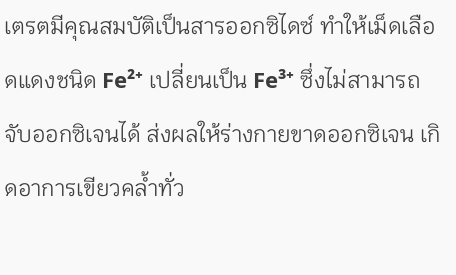เตรตมีคุณสมบัติเป็นสารออกซิไดซ์ ทำให้เม็ดเลือดแดงชนิด Fe²⁺ เปลี่ยนเป็น Fe³⁺ ซึ่งไม่สามารถจับออกซิเจนได้ ส่งผลให้ร่างกายขาดออกซิเจน เกิดอาการเขียวคล้ำทั่ว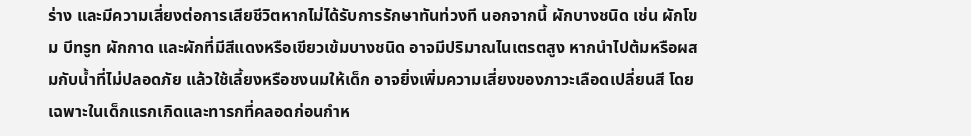ร่าง และมีความเสี่ยงต่อการเสียชีวิตหากไม่ได้รับการรักษาทันท่วงที นอกจากนี้ ผักบางชนิด เช่น ผักโขม บีทรูท ผักกาด และผักที่มีสีแดงหรือเขียวเข้มบางชนิด อาจมีปริมาณไนเตรตสูง หากนำไปต้มหรือผสมกับน้ำที่ไม่ปลอดภัย แล้วใช้เลี้ยงหรือชงนมให้เด็ก อาจยิ่งเพิ่มความเสี่ยงของภาวะเลือดเปลี่ยนสี โดยเฉพาะในเด็กแรกเกิดและทารกที่คลอดก่อนกำห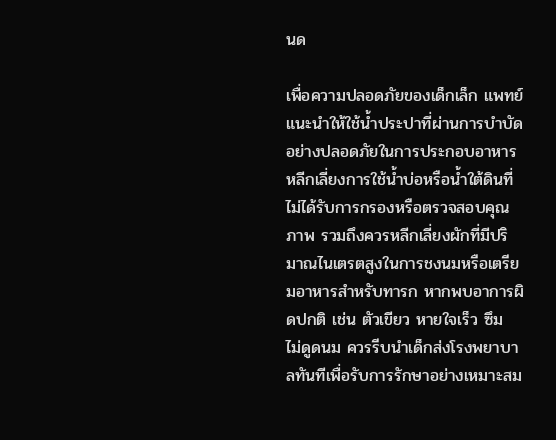นด

เพื่อความปลอดภัยของเด็กเล็ก แพทย์แนะนำให้ใช้น้ำประปาที่ผ่านการบำบัดอย่างปลอดภัยในการประกอบอาหาร หลีกเลี่ยงการใช้น้ำบ่อหรือน้ำใต้ดินที่ไม่ได้รับการกรองหรือตรวจสอบคุณภาพ รวมถึงควรหลีกเลี่ยงผักที่มีปริมาณไนเตรตสูงในการชงนมหรือเตรียมอาหารสำหรับทารก หากพบอาการผิดปกติ เช่น ตัวเขียว หายใจเร็ว ซึม ไม่ดูดนม ควรรีบนำเด็กส่งโรงพยาบาลทันทีเพื่อรับการรักษาอย่างเหมาะสม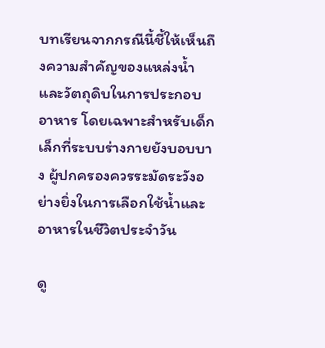บทเรียนจากกรณีนี้ชี้ให้เห็นถึงความสำคัญของแหล่งน้ำและวัตถุดิบในการประกอบอาหาร โดยเฉพาะสำหรับเด็กเล็กที่ระบบร่างกายยังบอบบาง ผู้ปกครองควรระมัดระวังอย่างยิ่งในการเลือกใช้น้ำและอาหารในชีวิตประจำวัน

ดู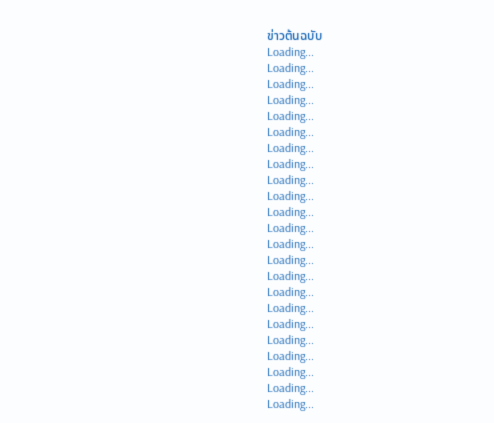ข่าวต้นฉบับ
Loading...
Loading...
Loading...
Loading...
Loading...
Loading...
Loading...
Loading...
Loading...
Loading...
Loading...
Loading...
Loading...
Loading...
Loading...
Loading...
Loading...
Loading...
Loading...
Loading...
Loading...
Loading...
Loading...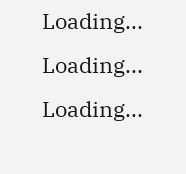Loading...
Loading...
Loading...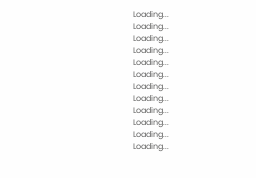Loading...
Loading...
Loading...
Loading...
Loading...
Loading...
Loading...
Loading...
Loading...
Loading...
Loading...
Loading...